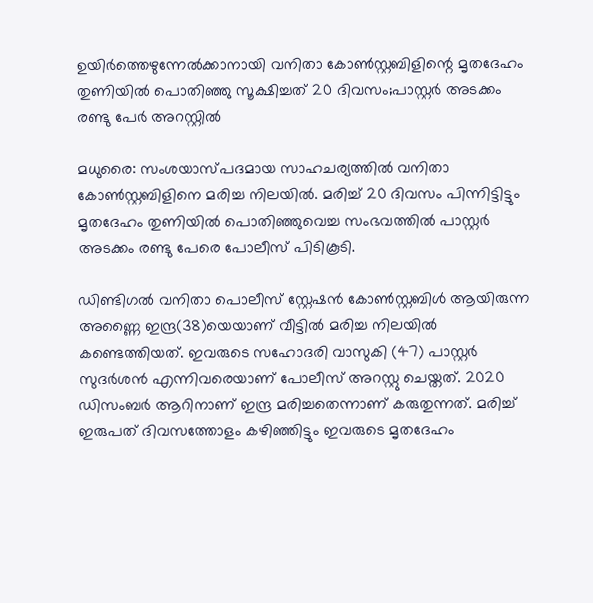ഉയിർത്തെഴുന്നേൽക്കാനായി വനിതാ കോണ്‍സ്റ്റബിളിന്റെ മൃതദേഹം തുണിയിൽ പൊതിഞ്ഞു സൂക്ഷിച്ചത് 20 ദിവസം;പാസ്റ്റര്‍ അടക്കം രണ്ടു പേർ അറസ്റ്റിൽ

മധുരൈ: സംശയാസ്പദമായ സാഹചര്യത്തില്‍ വനിതാ കോണ്‍സ്റ്റബിളിനെ മരിച്ച നിലയില്‍. മരിച്ച് 20 ദിവസം പിന്നിട്ടിട്ടും മൃതദേഹം തുണിയിൽ പൊതിഞ്ഞുവെച്ച സംഭവത്തില്‍ പാസ്റ്റര്‍ അടക്കം രണ്ടു പേരെ പോലീസ് പിടികൂടി.

ഡിണ്ടിഗല്‍ വനിതാ പൊലീസ് സ്റ്റേഷന്‍ കോണ്‍സ്റ്റബിള്‍ ആയിരുന്ന അണ്ണൈ ഇന്ദ്ര(38)യെയാണ് വീട്ടില്‍ മരിച്ച നിലയില്‍ കണ്ടെത്തിയത്. ഇവരുടെ സഹോദരി വാസുകി (47) പാസ്റ്റര്‍ സുദര്‍ശന്‍ എന്നിവരെയാണ് പോലീസ് അറസ്റ്റു ചെയ്തത്. 2020 ഡിസംബര്‍ ആറിനാണ് ഇന്ദ്ര മരിച്ചതെന്നാണ് കരുതുന്നത്. മരിച്ച്‌ ഇരുപത് ദിവസത്തോളം കഴിഞ്ഞിട്ടും ഇവരുടെ മൃതദേഹം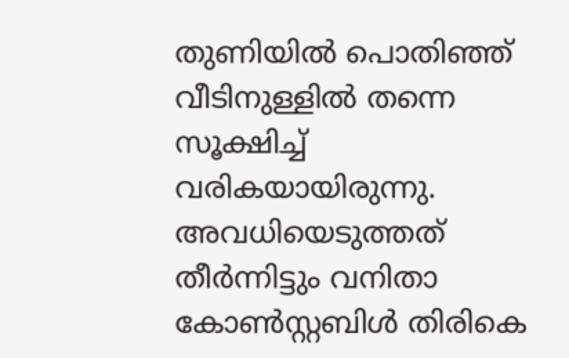തുണിയില്‍ പൊതിഞ്ഞ് വീടിനുള്ളില്‍ തന്നെ സൂക്ഷിച്ച്‌ വരികയായിരുന്നു. അവധിയെടുത്തത് തീർന്നിട്ടും വനിതാ കോൺസ്റ്റബിൾ തിരികെ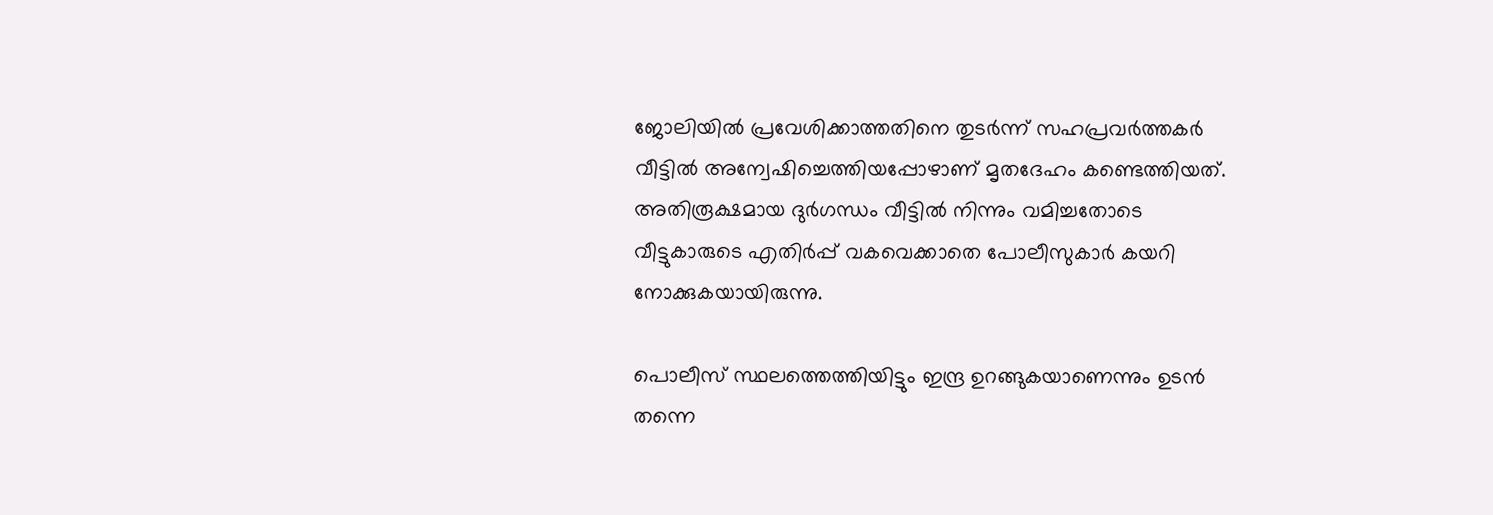ജോലിയിൽ പ്രവേശിക്കാത്തതിനെ തുടർന്ന് സഹപ്രവർത്തകർ വീട്ടിൽ അന്വേഷിച്ചെത്തിയപ്പോഴാണ് മൃതദേഹം കണ്ടെത്തിയത്. അതിരൂക്ഷമായ ദുർഗന്ധം വീട്ടിൽ നിന്നും വമിച്ചതോടെ വീട്ടുകാരുടെ എതിർപ്പ് വകവെക്കാതെ പോലീസുകാർ കയറി നോക്കുകയായിരുന്നു.

പൊലീസ് സ്ഥലത്തെത്തിയിട്ടും ഇന്ദ്ര ഉറങ്ങുകയാണെന്നും ഉടന്‍ തന്നെ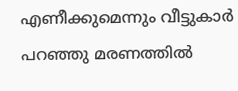എണീക്കുമെന്നും വീട്ടുകാര്‍ പറഞ്ഞു മരണത്തില്‍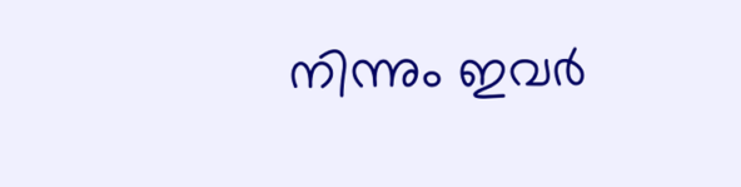നിന്നും ഇവര്‍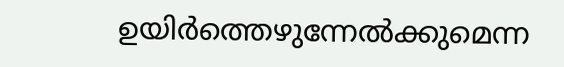ഉയിര്‍ത്തെഴുന്നേല്‍ക്കുമെന്ന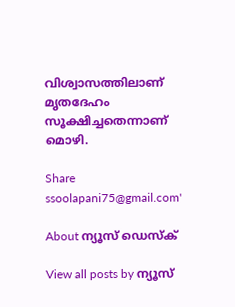വിശ്വാസത്തിലാണ് മൃതദേഹം സൂക്ഷിച്ചതെന്നാണ് മൊഴി.

Share
ssoolapani75@gmail.com'

About ന്യൂസ് ഡെസ്ക്

View all posts by ന്യൂസ്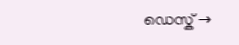ഡെസ്ക് →